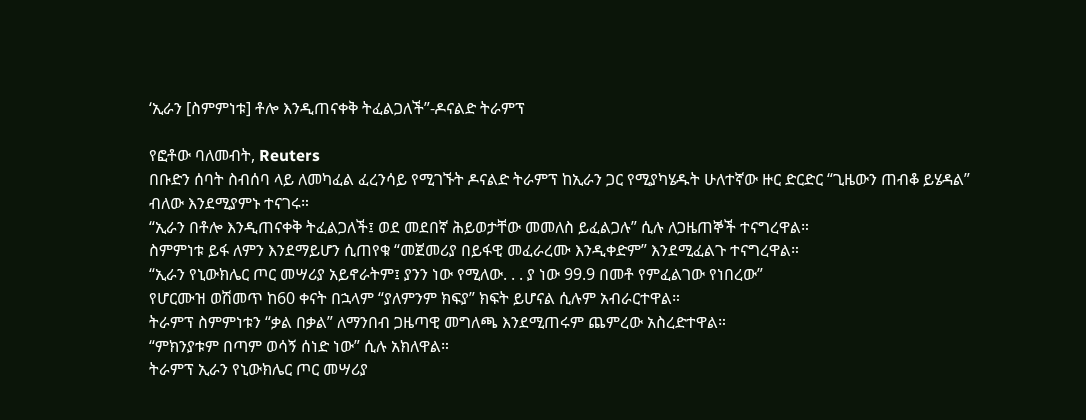‘ኢራን [ስምምነቱ] ቶሎ እንዲጠናቀቅ ትፈልጋለች”-ዶናልድ ትራምፕ

የፎቶው ባለመብት, Reuters
በቡድን ሰባት ስብሰባ ላይ ለመካፈል ፈረንሳይ የሚገኙት ዶናልድ ትራምፕ ከኢራን ጋር የሚያካሄዱት ሁለተኛው ዙር ድርድር “ጊዜውን ጠብቆ ይሄዳል” ብለው እንደሚያምኑ ተናገሩ።
“ኢራን በቶሎ እንዲጠናቀቅ ትፈልጋለች፤ ወደ መደበኛ ሕይወታቸው መመለስ ይፈልጋሉ” ሲሉ ለጋዜጠኞች ተናግረዋል።
ስምምነቱ ይፋ ለምን እንደማይሆን ሲጠየቁ “መጀመሪያ በይፋዊ መፈራረሙ እንዲቀድም” እንደሚፈልጉ ተናግረዋል።
“ኢራን የኒውክሌር ጦር መሣሪያ አይኖራትም፤ ያንን ነው የሚለው. . . ያ ነው 99.9 በመቶ የምፈልገው የነበረው”
የሆርሙዝ ወሽመጥ ከ60 ቀናት በኋላም “ያለምንም ክፍያ” ክፍት ይሆናል ሲሉም አብራርተዋል።
ትራምፕ ስምምነቱን “ቃል በቃል” ለማንበብ ጋዜጣዊ መግለጫ እንደሚጠሩም ጨምረው አስረድተዋል።
“ምክንያቱም በጣም ወሳኝ ሰነድ ነው” ሲሉ አክለዋል።
ትራምፕ ኢራን የኒውክሌር ጦር መሣሪያ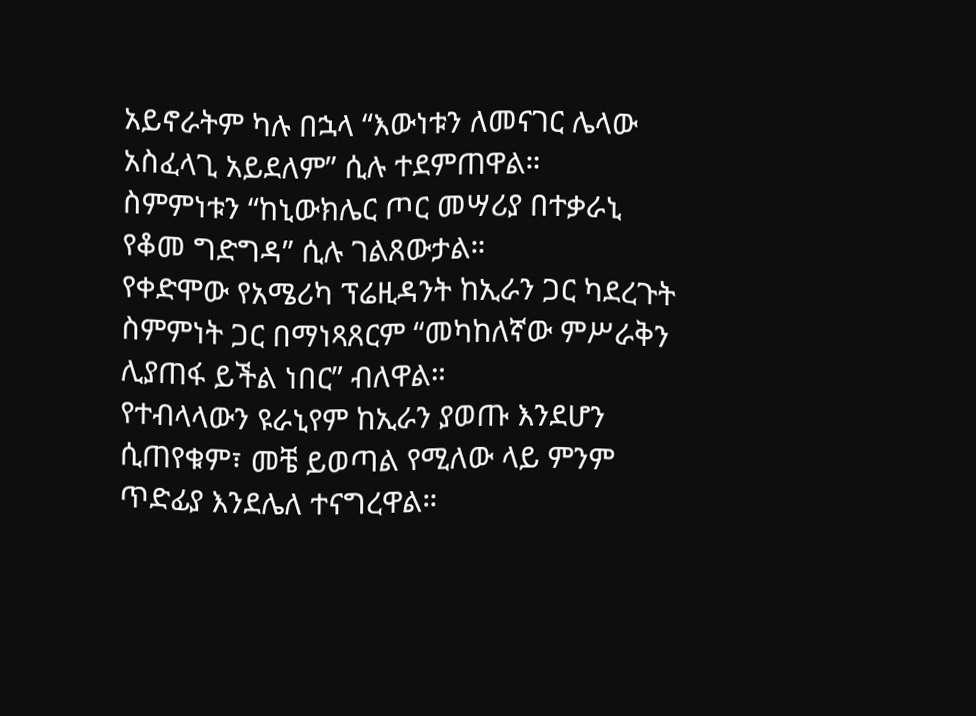አይኖራትም ካሉ በኋላ “እውነቱን ለመናገር ሌላው አስፈላጊ አይደለም” ሲሉ ተደምጠዋል።
ስምምነቱን “ከኒውክሌር ጦር መሣሪያ በተቃራኒ የቆመ ግድግዳ” ሲሉ ገልጸውታል።
የቀድሞው የአሜሪካ ፕሬዚዳንት ከኢራን ጋር ካደረጉት ስምምነት ጋር በማነጻጸርም “መካከለኛው ምሥራቅን ሊያጠፋ ይችል ነበር” ብለዋል።
የተብላላውን ዩራኒየም ከኢራን ያወጡ እንደሆን ሲጠየቁም፣ መቼ ይወጣል የሚለው ላይ ምንም ጥድፊያ እንደሌለ ተናግረዋል።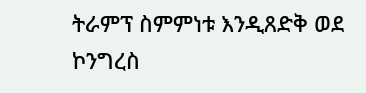ትራምፕ ስምምነቱ እንዲጸድቅ ወደ ኮንግረስ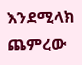እንደሚላክ ጨምረው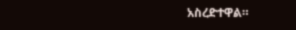አስረድተዋል።